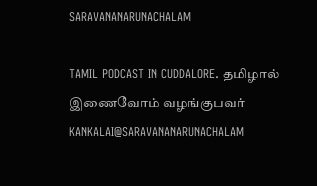SARAVANANARUNACHALAM

TAMIL PODCAST IN CUDDALORE. தமிழால் இணைவோம் வழங்குபவர் KANKALAI@SARAVANANARUNACHALAM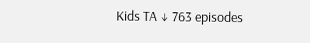Kids TA ↓ 763 episodes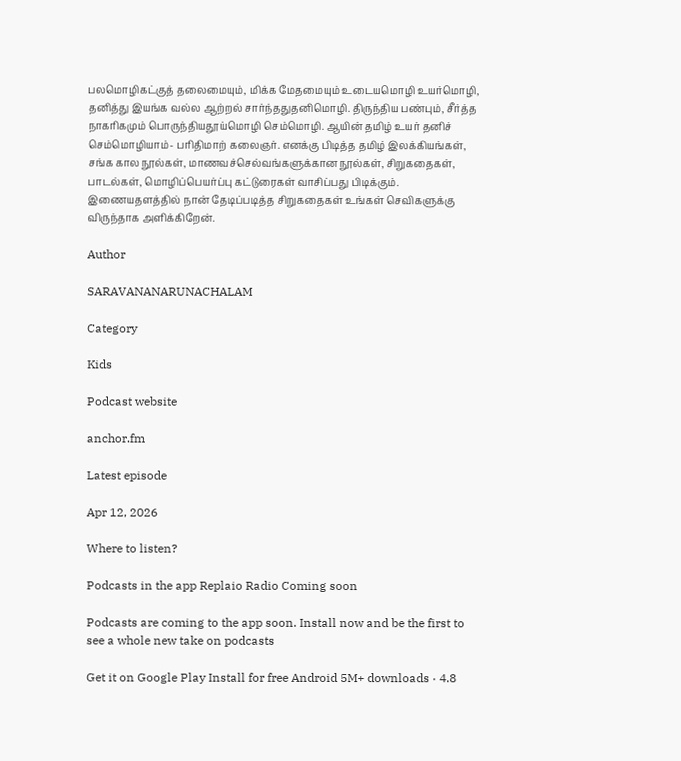பலமொழிகட்குத் தலைமையும், மிக்க மேதமையும் உடையமொழி உயர்மொழி, தனித்து இயங்க வல்ல ஆற்றல் சார்ந்ததுதனிமொழி. திருந்திய பண்பும், சீர்த்த நாகரிகமும் பொருந்தியதூய்மொழி செம்மொழி. ஆயின் தமிழ் உயர் தனிச் செம்மொழியாம்- பரிதிமாற் கலைஞர். எனக்கு பிடித்த தமிழ் இலக்கியங்கள், சங்க கால நூல்கள், மாணவச்செல்வங்களுக்கான நூல்கள், சிறுகதைகள், பாடல்கள், மொழிப்பெயர்ப்பு கட்டுரைகள் வாசிப்பது பிடிக்கும். இணையதளத்தில் நான் தேடிப்படித்த சிறுகதைகள் உங்கள் செவிகளுக்கு விருந்தாக அளிக்கிறேன்.

Author

SARAVANANARUNACHALAM

Category

Kids

Podcast website

anchor.fm

Latest episode

Apr 12, 2026

Where to listen?

Podcasts in the app Replaio Radio Coming soon

Podcasts are coming to the app soon. Install now and be the first to see a whole new take on podcasts

Get it on Google Play Install for free Android 5M+ downloads · 4.8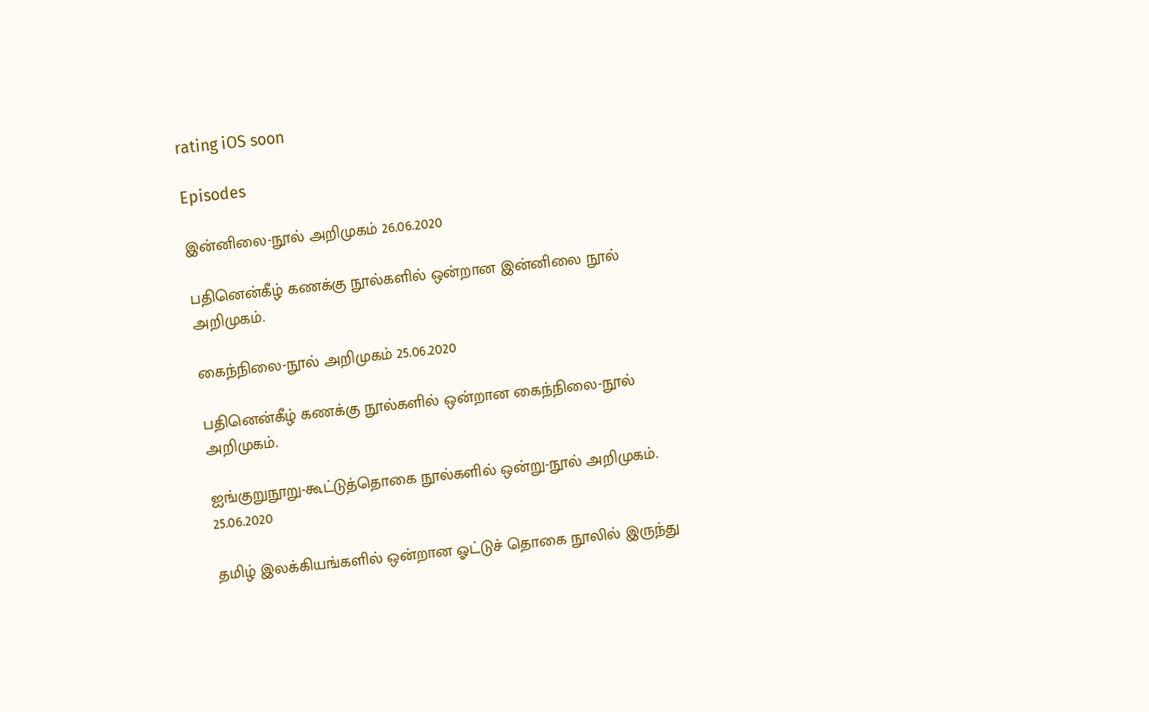rating iOS soon

Episodes

இன்னிலை-நூல் அறிமுகம் 26.06.2020

பதினென்கீழ் கணக்கு நூல்களில் ஒன்றான இன்னிலை நூல் அறிமுகம்.

கைந்நிலை-நூல் அறிமுகம் 25.06.2020

பதினென்கீழ் கணக்கு நூல்களில் ஒன்றான கைந்நிலை-நூல் அறிமுகம்.

ஐங்குறுநூறு-கூட்டுத்தொகை நூல்களில் ஒன்று-நூல் அறிமுகம். 25.06.2020

தமிழ் இலக்கியங்களில் ஒன்றான ஓட்டுச் தொகை நூலில் இருந்து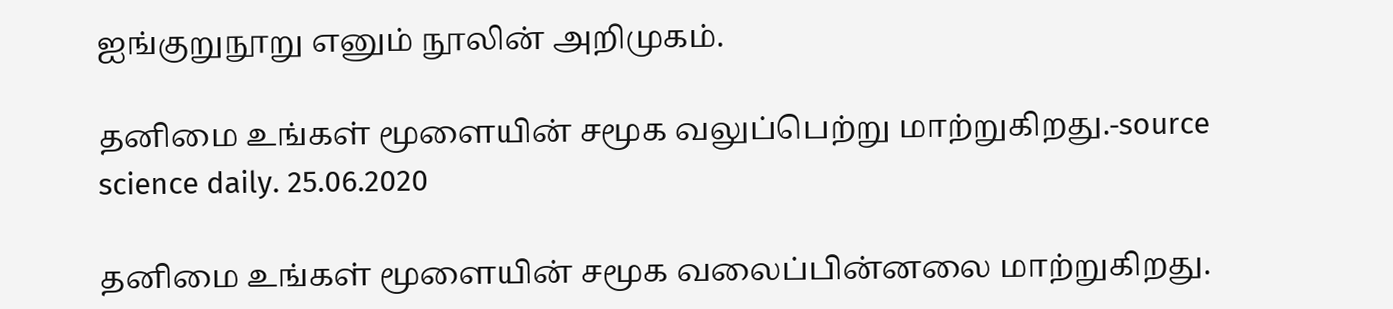ஐங்குறுநூறு எனும் நூலின் அறிமுகம்.

தனிமை உங்கள் மூளையின் சமூக வலுப்பெற்று மாற்றுகிறது.-source science daily. 25.06.2020

தனிமை உங்கள் மூளையின் சமூக வலைப்பின்னலை மாற்றுகிறது.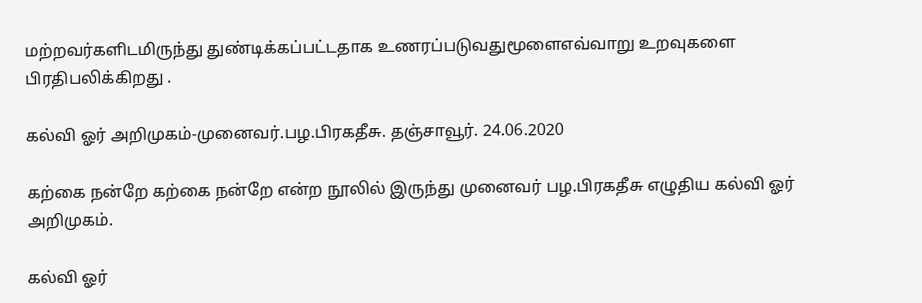மற்றவர்களிடமிருந்து துண்டிக்கப்பட்டதாக உணரப்படுவதுமூளைஎவ்வாறு உறவுகளை பிரதிபலிக்கிறது .

கல்வி ஓர் அறிமுகம்-முனைவர்.பழ.பிரகதீசு. தஞ்சாவூர். 24.06.2020

கற்கை நன்றே கற்கை நன்றே என்ற நூலில் இருந்து முனைவர் பழ.பிரகதீசு எழுதிய கல்வி ஓர் அறிமுகம்.

கல்வி ஓர்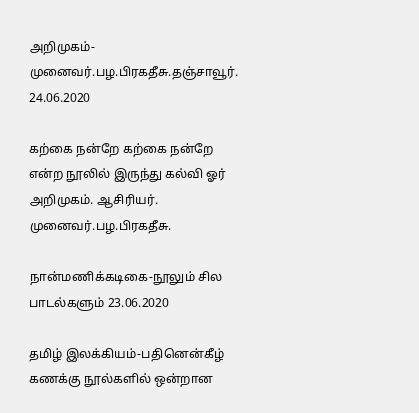அறிமுகம்-முனைவர்.பழ.பிரகதீசு.தஞ்சாவூர். 24.06.2020

கற்கை நன்றே கற்கை நன்றே என்ற நூலில் இருந்து கல்வி ஓர் அறிமுகம். ஆசிரியர். முனைவர்.பழ.பிரகதீசு.

நான்மணிக்கடிகை-நூலும் சில பாடல்களும் 23.06.2020

தமிழ் இலக்கியம்-பதினென்கீழ் கணக்கு நூல்களில் ஒன்றான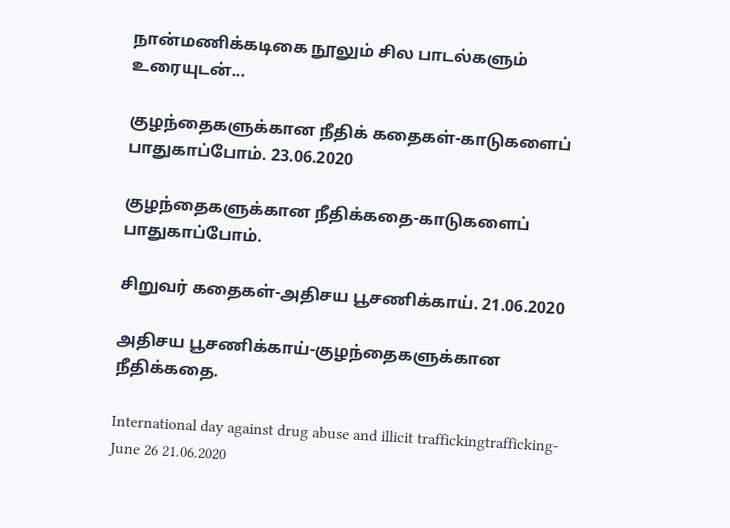நான்மணிக்கடிகை நூலும் சில பாடல்களும் உரையுடன்...

குழந்தைகளுக்கான நீதிக் கதைகள்-காடுகளைப் பாதுகாப்போம். 23.06.2020

குழந்தைகளுக்கான நீதிக்கதை-காடுகளைப் பாதுகாப்போம்.

சிறுவர் கதைகள்-அதிசய பூசணிக்காய். 21.06.2020

அதிசய பூசணிக்காய்-குழந்தைகளுக்கான நீதிக்கதை.

International day against drug abuse and illicit traffickingtrafficking-June 26 21.06.2020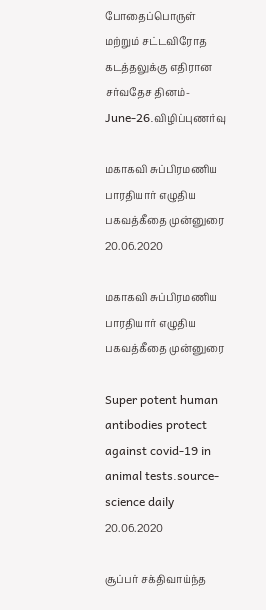போதைப்பொருள் மற்றும் சட்டவிரோத கடத்தலுக்கு எதிரான சர்வதேச தினம்-June-26.விழிப்புணர்வு

மகாகவி சுப்பிரமணிய பாரதியார் எழுதிய பகவத்கீதை முன்னுரை 20.06.2020

மகாகவி சுப்பிரமணிய பாரதியார் எழுதிய பகவத்கீதை முன்னுரை

Super potent human antibodies protect against covid-19 in animal tests.source-science daily 20.06.2020

சூப்பர் சக்திவாய்ந்த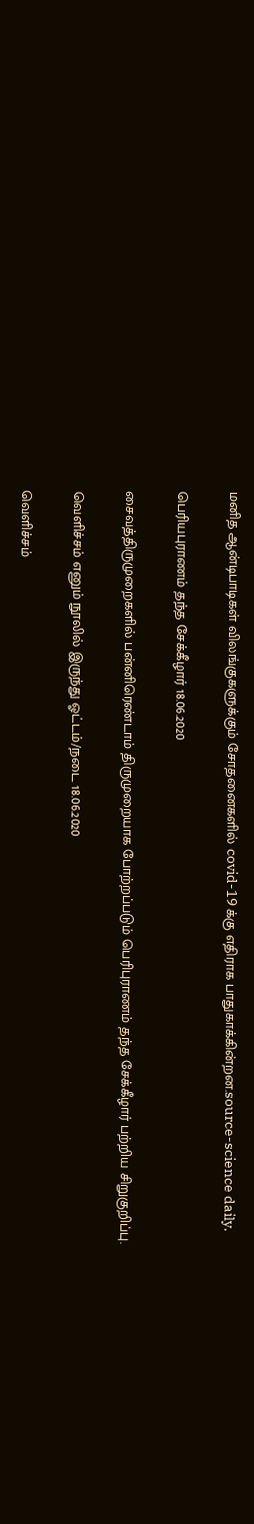மனித ஆன்டிபாடிகள் விலங்குகளுக்கும் சோதனைகளில் covid-19 க்கு எதிராக பாதுகாக்கின்றன.source-science daily.

பெரியபுராணம் தந்த சேக்கீழார் 18.06.2020

சைவத்திருமுறைகளில் பன்னிரெண்டாம் திருமுறையாக போற்றப்படும் பெரிபுராணம் தந்த சேக்கீழார் பற்றிய சிறுகுறிப்பு.

வெளிச்சம் எனும் நூலில் இருந்து ஓட்டம்/நடை 18.06.2020

வெளிச்சம்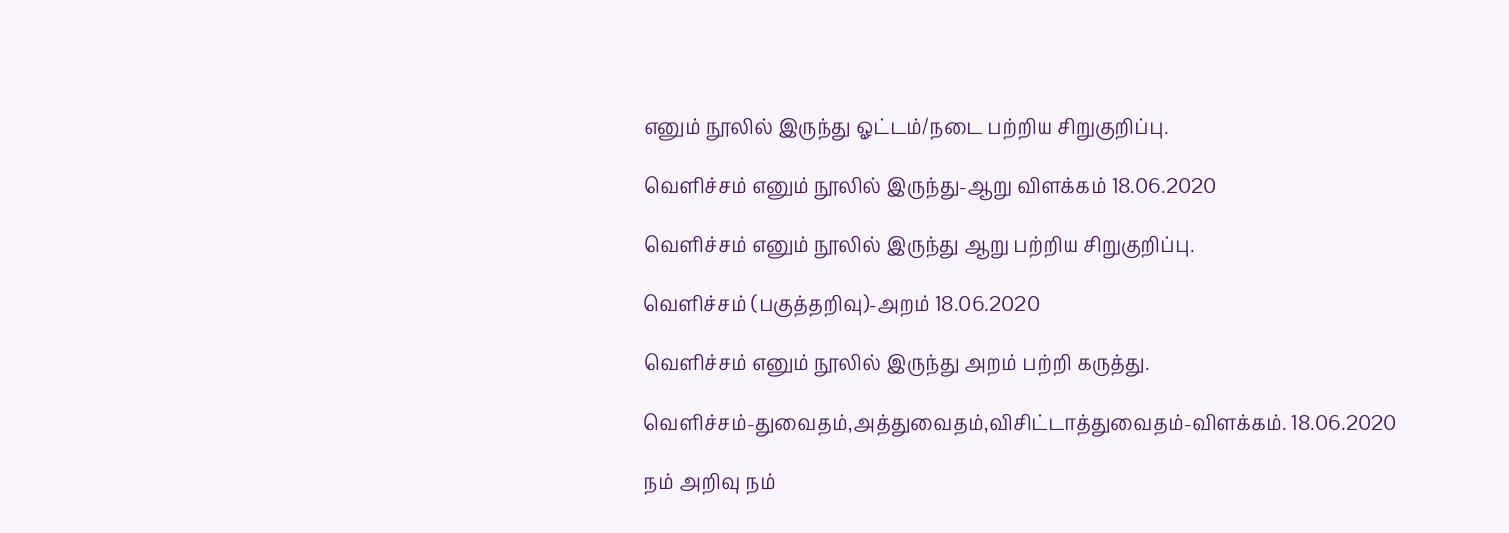எனும் நூலில் இருந்து ஓட்டம்/நடை பற்றிய சிறுகுறிப்பு.

வெளிச்சம் எனும் நூலில் இருந்து-ஆறு விளக்கம் 18.06.2020

வெளிச்சம் எனும் நூலில் இருந்து ஆறு பற்றிய சிறுகுறிப்பு.

வெளிச்சம் (பகுத்தறிவு)-அறம் 18.06.2020

வெளிச்சம் எனும் நூலில் இருந்து அறம் பற்றி கருத்து.

வெளிச்சம்-துவைதம்,அத்துவைதம்,விசிட்டாத்துவைதம்-விளக்கம். 18.06.2020

நம் அறிவு நம்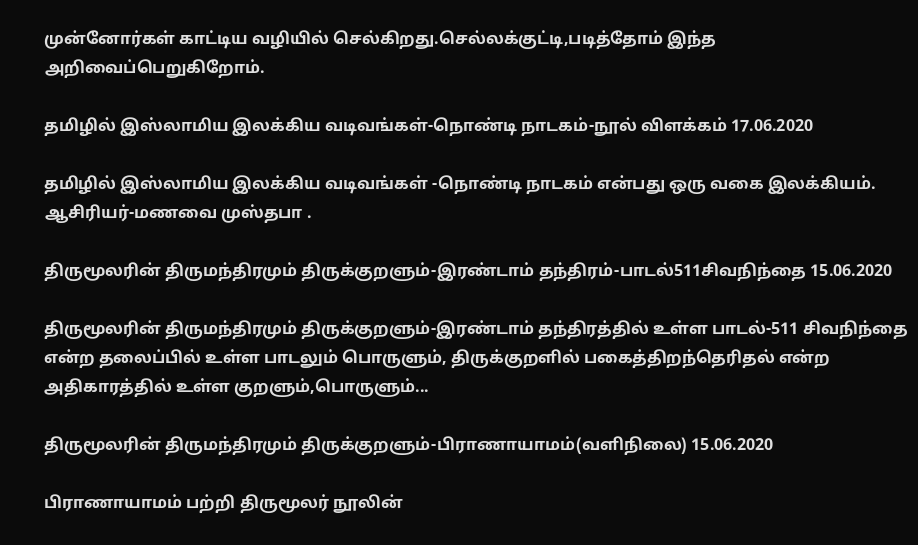முன்னோர்கள் காட்டிய வழியில் செல்கிறது.செல்லக்குட்டி,படித்தோம் இந்த அறிவைப்பெறுகிறோம்.

தமிழில் இஸ்லாமிய இலக்கிய வடிவங்கள்-நொண்டி நாடகம்-நூல் விளக்கம் 17.06.2020

தமிழில் இஸ்லாமிய இலக்கிய வடிவங்கள் -நொண்டி நாடகம் என்பது ஒரு வகை இலக்கியம். ஆசிரியர்-மணவை முஸ்தபா .

திருமூலரின் திருமந்திரமும் திருக்குறளும்-இரண்டாம் தந்திரம்-பாடல்511சிவநிந்தை 15.06.2020

திருமூலரின் திருமந்திரமும் திருக்குறளும்-இரண்டாம் தந்திரத்தில் உள்ள பாடல்-511 சிவநிந்தை என்ற தலைப்பில் உள்ள பாடலும் பொருளும், திருக்குறளில் பகைத்திறந்தெரிதல் என்ற அதிகாரத்தில் உள்ள குறளும்,பொருளும்...

திருமூலரின் திருமந்திரமும் திருக்குறளும்-பிராணாயாமம்(வளிநிலை) 15.06.2020

பிராணாயாமம் பற்றி திருமூலர் நூலின்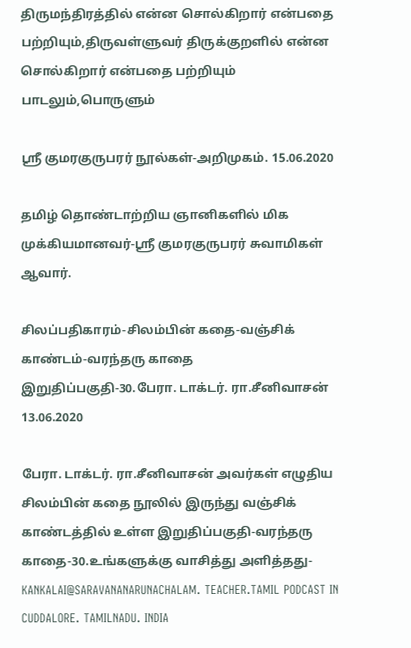திருமந்திரத்தில் என்ன சொல்கிறார் என்பதை பற்றியும்,திருவள்ளுவர் திருக்குறளில் என்ன சொல்கிறார் என்பதை பற்றியும் பாடலும்,பொருளும்

ஸ்ரீ குமரகுருபரர் நூல்கள்-அறிமுகம். 15.06.2020

தமிழ் தொண்டாற்றிய ஞானிகளில் மிக முக்கியமானவர்-ஸ்ரீ குமரகுருபரர் சுவாமிகள் ஆவார்.

சிலப்பதிகாரம்-சிலம்பின் கதை-வஞ்சிக் காண்டம்-வரந்தரு காதை இறுதிப்பகுதி-30.பேரா. டாக்டர். ரா.சீனிவாசன் 13.06.2020

பேரா. டாக்டர். ரா.சீனிவாசன் அவர்கள் எழுதிய சிலம்பின் கதை நூலில் இருந்து வஞ்சிக் காண்டத்தில் உள்ள இறுதிப்பகுதி-வரந்தரு காதை-30.உங்களுக்கு வாசித்து அளித்தது-KANKALAI@SARAVANANARUNACHALAM. TEACHER.TAMIL PODCAST IN CUDDALORE. TAMILNADU. INDIA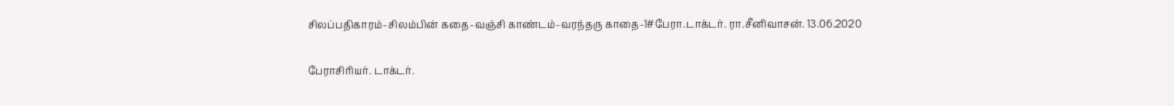சிலப்பதிகாரம்-சிலம்பின் கதை-வஞ்சி காண்டம்-வரந்தரு காதை-1#பேரா.டாக்டர். ரா.சீனிவாசன். 13.06.2020

பேராசிரியர். டாக்டர்.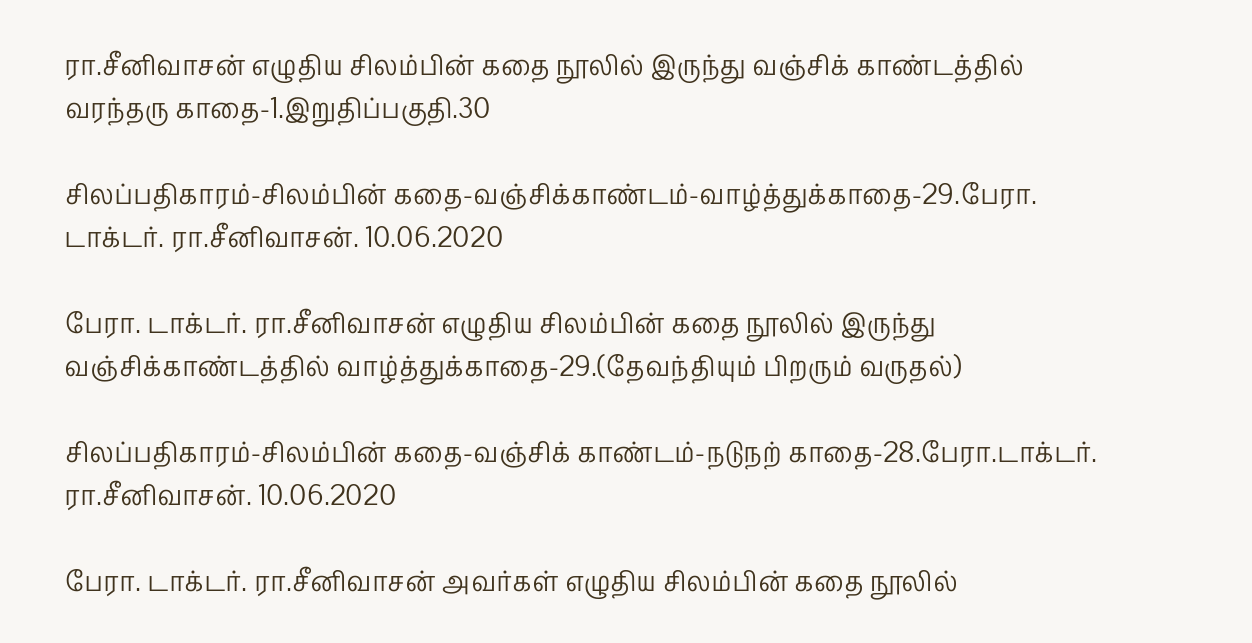ரா.சீனிவாசன் எழுதிய சிலம்பின் கதை நூலில் இருந்து வஞ்சிக் காண்டத்தில் வரந்தரு காதை-1.இறுதிப்பகுதி.30

சிலப்பதிகாரம்-சிலம்பின் கதை-வஞ்சிக்காண்டம்-வாழ்த்துக்காதை-29.பேரா. டாக்டர். ரா.சீனிவாசன். 10.06.2020

பேரா. டாக்டர். ரா.சீனிவாசன் எழுதிய சிலம்பின் கதை நூலில் இருந்து வஞ்சிக்காண்டத்தில் வாழ்த்துக்காதை-29.(தேவந்தியும் பிறரும் வருதல்)

சிலப்பதிகாரம்-சிலம்பின் கதை-வஞ்சிக் காண்டம்-நடுநற் காதை-28.பேரா.டாக்டர். ரா.சீனிவாசன். 10.06.2020

பேரா. டாக்டர். ரா.சீனிவாசன் அவர்கள் எழுதிய சிலம்பின் கதை நூலில்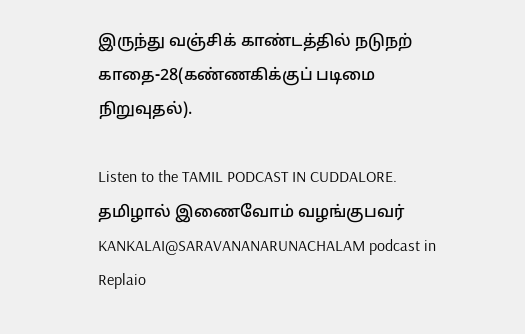இருந்து வஞ்சிக் காண்டத்தில் நடுநற் காதை-28(கண்ணகிக்குப் படிமை நிறுவுதல்).

Listen to the TAMIL PODCAST IN CUDDALORE. தமிழால் இணைவோம் வழங்குபவர் KANKALAI@SARAVANANARUNACHALAM podcast in Replaio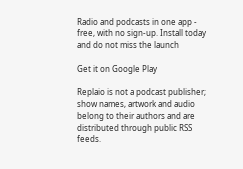Radio and podcasts in one app - free, with no sign-up. Install today and do not miss the launch

Get it on Google Play

Replaio is not a podcast publisher; show names, artwork and audio belong to their authors and are distributed through public RSS feeds.